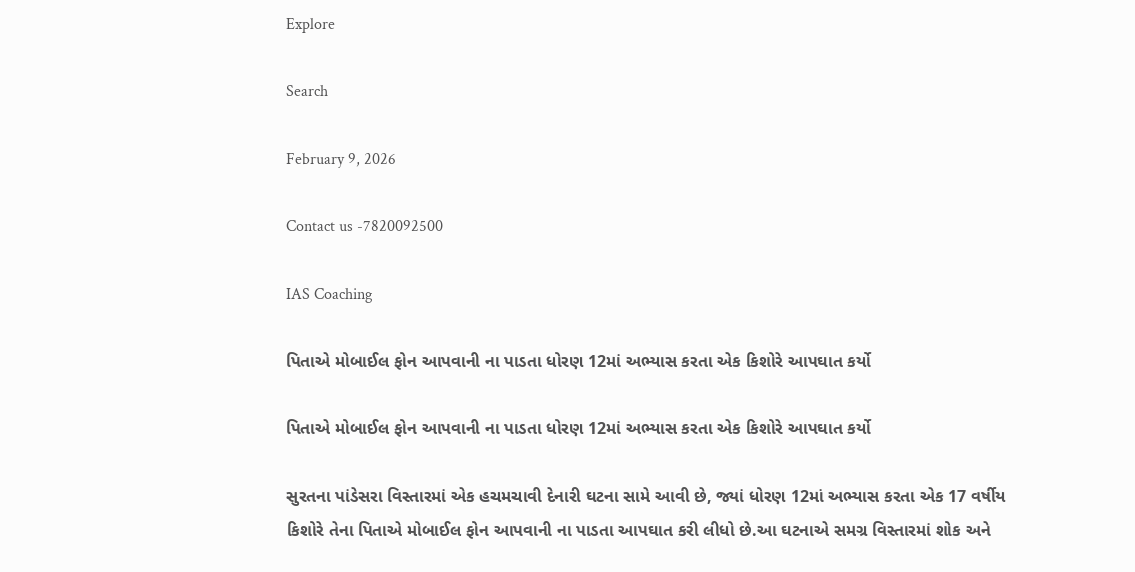Explore

Search

February 9, 2026

Contact us -7820092500

IAS Coaching

પિતાએ મોબાઈલ ફોન આપવાની ના પાડતા ધોરણ 12માં અભ્યાસ કરતા એક કિશોરે આપઘાત કર્યો

પિતાએ મોબાઈલ ફોન આપવાની ના પાડતા ધોરણ 12માં અભ્યાસ કરતા એક કિશોરે આપઘાત કર્યો

સુરતના પાંડેસરા વિસ્તારમાં એક હચમચાવી દેનારી ઘટના સામે આવી છે, જ્યાં ધોરણ 12માં અભ્યાસ કરતા એક 17 વર્ષીય કિશોરે તેના પિતાએ મોબાઈલ ફોન આપવાની ના પાડતા આપઘાત કરી લીધો છે.આ ઘટનાએ સમગ્ર વિસ્તારમાં શોક અને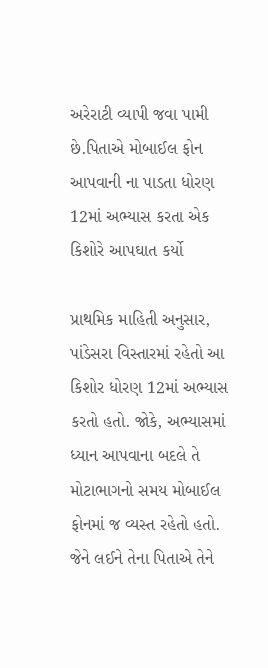અરેરાટી વ્યાપી જવા પામી છે.પિતાએ મોબાઈલ ફોન આપવાની ના પાડતા ધોરણ 12માં અભ્યાસ કરતા એક કિશોરે આપઘાત કર્યો

પ્રાથમિક માહિતી અનુસાર, પાંડેસરા વિસ્તારમાં રહેતો આ કિશોર ધોરણ 12માં અભ્યાસ કરતો હતો. જોકે, અભ્યાસમાં ધ્યાન આપવાના બદલે તે મોટાભાગનો સમય મોબાઈલ ફોનમાં જ વ્યસ્ત રહેતો હતો. જેને લઈને તેના પિતાએ તેને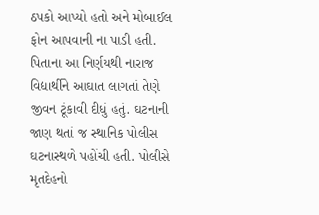ઠપકો આપ્યો હતો અને મોબાઈલ ફોન આપવાની ના પાડી હતી. પિતાના આ નિર્ણયથી નારાજ વિદ્યાર્થીને આઘાત લાગતાં તેણે જીવન ટૂંકાવી દીધું હતું. ઘટનાની જાણ થતાં જ સ્થાનિક પોલીસ ઘટનાસ્થળે પહોંચી હતી. પોલીસે મૃતદેહનો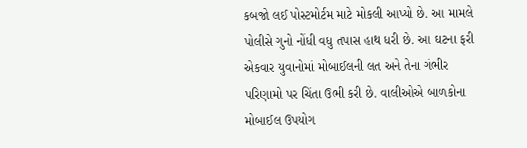કબજો લઈ પોસ્ટમોર્ટમ માટે મોકલી આપ્યો છે. આ મામલે પોલીસે ગુનો નોંધી વધુ તપાસ હાથ ધરી છે. આ ઘટના ફરી એકવાર યુવાનોમાં મોબાઈલની લત અને તેના ગંભીર પરિણામો પર ચિંતા ઉભી કરી છે. વાલીઓએ બાળકોના મોબાઈલ ઉપયોગ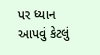પર ધ્યાન આપવું કેટલું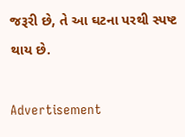જરૂરી છે, તે આ ઘટના પરથી સ્પષ્ટ થાય છે.

Advertisement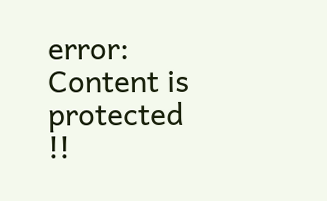error: Content is protected !!